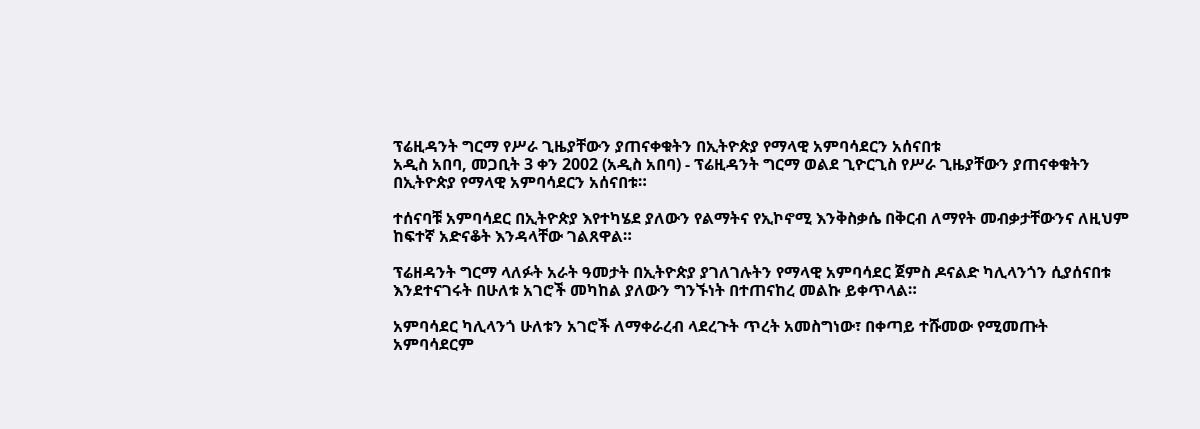ፕሬዚዳንት ግርማ የሥራ ጊዜያቸውን ያጠናቀቁትን በኢትዮጵያ የማላዊ አምባሳደርን አሰናበቱ
አዲስ አበባ, መጋቢት 3 ቀን 2002 (አዲስ አበባ) - ፕሬዚዳንት ግርማ ወልደ ጊዮርጊስ የሥራ ጊዜያቸውን ያጠናቀቁትን በኢትዮጵያ የማላዊ አምባሳደርን አሰናበቱ።

ተሰናባቹ አምባሳደር በኢትዮጵያ እየተካሄደ ያለውን የልማትና የኢኮኖሚ እንቅስቃሴ በቅርብ ለማየት መብቃታቸውንና ለዚህም ከፍተኛ አድናቆት እንዳላቸው ገልጸዋል።

ፕሬዘዳንት ግርማ ላለፉት አራት ዓመታት በኢትዮጵያ ያገለገሉትን የማላዊ አምባሳደር ጀምስ ዶናልድ ካሊላንጎን ሲያሰናበቱ እንደተናገሩት በሁለቱ አገሮች መካከል ያለውን ግንኙነት በተጠናከረ መልኩ ይቀጥላል።

አምባሳደር ካሊላንጎ ሁለቱን አገሮች ለማቀራረብ ላደረጉት ጥረት አመስግነው፣ በቀጣይ ተሹመው የሚመጡት አምባሳደርም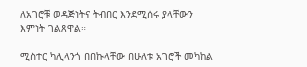ለአገሮቹ ወዳጅነትና ትብበር እንደሚሰሩ ያላቸውን እምነት ገልጸዋል።

ሚስተር ካሊላንጎ በበኩላቸው በሁለቱ አገሮች መካከል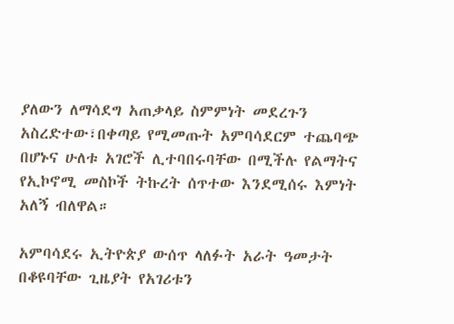ያለውን ለማሳደግ አጠቃላይ ስምምነት መደረጉን አስረድተው፣በቀጣይ የሚመጡት አምባሳደርም ተጨባጭ በሆኑና ሁለቱ አገሮች ሊተባበሩባቸው በሚችሉ የልማትና የኢኮኖሚ መስኮች ትኩረት ሰጥተው እንደሚሰሩ እምነት አለኝ ብለዋል።

አምባሳደሩ ኢትዮጵያ ውሰጥ ላለፉት አራት ዓመታት በቆዩባቸው ጊዜያት የአገሪቱን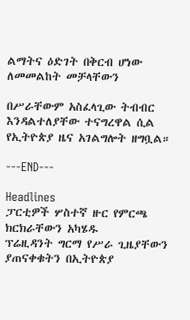ልማትና ዕድገት በቅርብ ሆነው ለመመልከት መቻላቸውን

በሥራቸውም አስፈላጊው ትብብር እንዳልተለያቸው ተናግረዋል ሲል የኢትዮጵያ ዜና አገልግሎት ዘግቧል።

---END---

Headlines
ፓርቲዎች ሦስተኛ ዙር የምርጫ ክርክራቸውን አካሄዱ
ፕሬዚዳንት ግርማ የሥራ ጊዜያቸውን ያጠናቀቁትን በኢትዮጵያ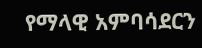የማላዊ አምባሳደርን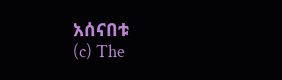አሰናበቱ
(c) The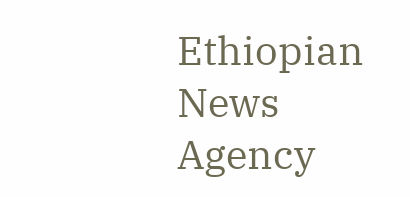Ethiopian News Agency